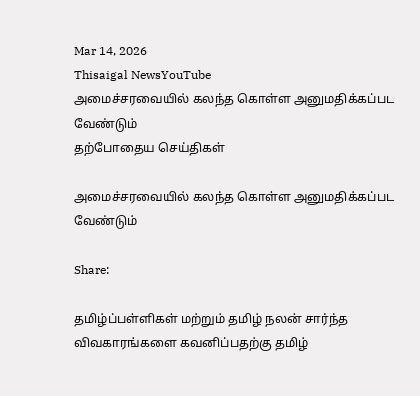Mar 14, 2026
Thisaigal NewsYouTube
அமைச்சரவையில் கலந்த கொள்ள அனுமதிக்கப்பட வேண்டும்
தற்போதைய செய்திகள்

அமைச்சரவையில் கலந்த கொள்ள அனுமதிக்கப்பட வேண்டும்

Share:

தமிழ்ப்பள்ளிகள் மற்றும் தமிழ் நலன் சார்ந்த விவகாரங்களை கவனிப்பதற்கு தமிழ்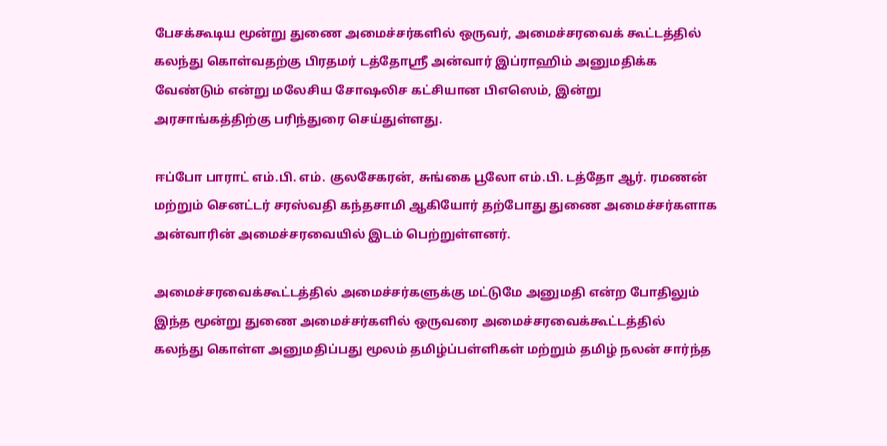பேசக்கூடிய மூன்று துணை அமைச்சர்களில் ஒருவர், அமைச்சரவைக் கூட்டத்தில் கலந்து கொள்வதற்கு பிரதமர் டத்தோஸ்ரீ அன்வார் இப்ராஹிம் அனுமதிக்க வேண்டும் என்று மலேசிய சோஷலிச கட்சியான பிஎஸெம், இன்று அரசாங்கத்திற்கு பரிந்துரை செய்துள்ளது.

ஈப்போ பாராட் எம்.பி. எம். குலசேகரன், சுங்கை பூலோ எம்.பி. டத்தோ ஆர். ரமணன் மற்றும் செனட்டர் சரஸ்வதி கந்தசாமி ஆகியோர் தற்போது துணை அமைச்சர்களாக அன்வாரின் அமைச்சரவையில் இடம் பெற்றுள்ளனர்.

அமைச்சரவைக்கூட்டத்தில் அமைச்சர்களுக்கு மட்டுமே அனுமதி என்ற போதிலும் இந்த மூன்று துணை அமைச்சர்களில் ஒருவரை அமைச்சரவைக்கூட்டத்தில் கலந்து கொள்ள அனுமதிப்பது மூலம் தமிழ்ப்பள்ளிகள் மற்றும் தமிழ் நலன் சார்ந்த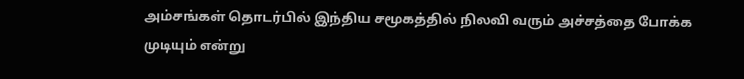அம்சங்கள் தொடர்பில் இந்திய சமூகத்தில் நிலவி வரும் அச்சத்தை போக்க முடியும் என்று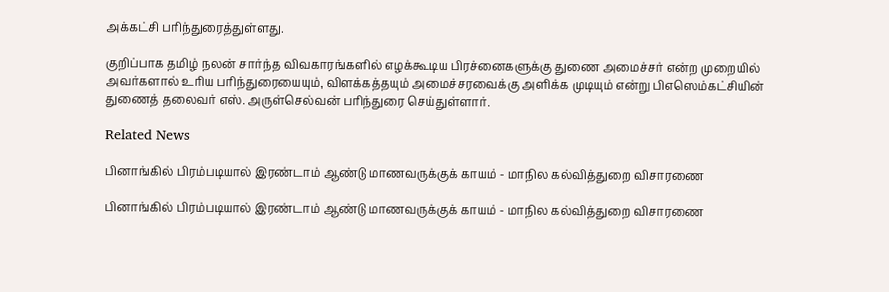அக்கட்சி பரிந்துரைத்துள்ளது.

குறிப்பாக தமிழ் நலன் சார்ந்த விவகாரங்களில் எழக்கூடிய பிரச்னைகளுக்கு துணை அமைச்சர் என்ற முறையில் அவர்களால் உரிய பரிந்துரையையும், விளக்கத்தயும் அமைச்சரவைக்கு அளிக்க முடியும் என்று பிஎஸெம்கட்சியின் துணைத் தலைவர் எஸ். அருள்செல்வன் பரிந்துரை செய்துள்ளார்.

Related News

பினாங்கில் பிரம்படியால் இரண்டாம் ஆண்டு மாணவருக்குக் காயம் - மாநில கல்வித்துறை விசாரணை

பினாங்கில் பிரம்படியால் இரண்டாம் ஆண்டு மாணவருக்குக் காயம் - மாநில கல்வித்துறை விசாரணை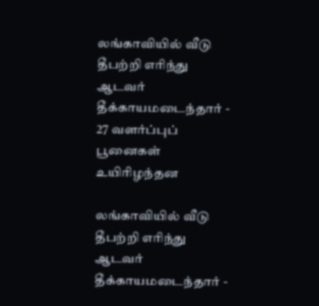லங்காவியில் வீடு தீபற்றி எரிந்து ஆடவர் தீக்காயமடைந்தார் - 27 வளர்ப்புப் பூனைகள் உயிரிழந்தன

லங்காவியில் வீடு தீபற்றி எரிந்து ஆடவர் தீக்காயமடைந்தார் -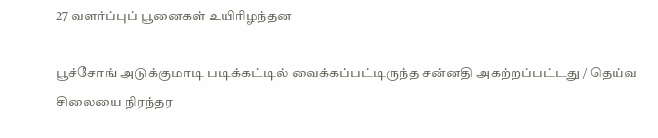27 வளர்ப்புப் பூனைகள் உயிரிழந்தன

பூச்சோங் அடுக்குமாடி படிக்கட்டில் வைக்கப்பட்டிருந்த சன்னதி அகற்றப்பட்டது / தெய்வ சிலையை நிரந்தர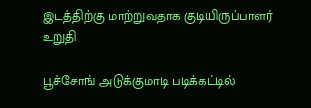இடத்திற்கு மாற்றுவதாக குடியிருப்பாளர் உறுதி

பூச்சோங் அடுக்குமாடி படிக்கட்டில்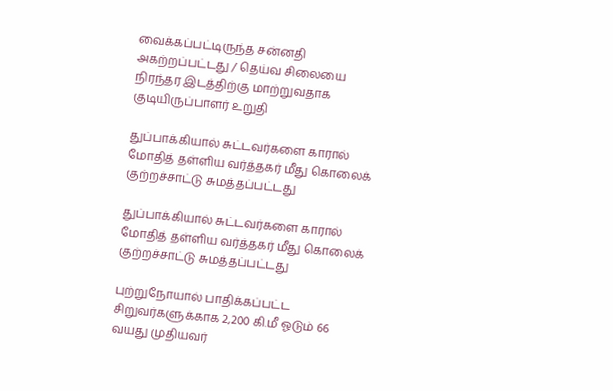வைக்கப்பட்டிருந்த சன்னதி அகற்றப்பட்டது / தெய்வ சிலையை நிரந்தர இடத்திற்கு மாற்றுவதாக குடியிருப்பாளர் உறுதி

துப்பாக்கியால் சுட்டவர்களை காரால் மோதித் தள்ளிய வர்த்தகர் மீது கொலைக் குற்றச்சாட்டு சுமத்தப்பட்டது

துப்பாக்கியால் சுட்டவர்களை காரால் மோதித் தள்ளிய வர்த்தகர் மீது கொலைக் குற்றச்சாட்டு சுமத்தப்பட்டது

புற்றுநோயால் பாதிக்கப்பட்ட சிறுவர்களுக்காக 2,200 கி.மீ ஓடும் 66 வயது முதியவர்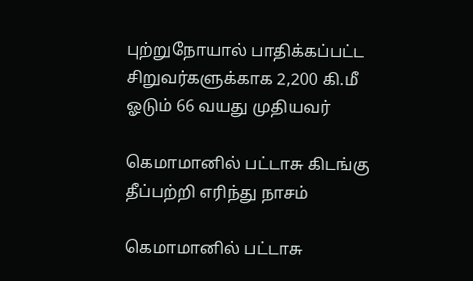புற்றுநோயால் பாதிக்கப்பட்ட சிறுவர்களுக்காக 2,200 கி.மீ ஓடும் 66 வயது முதியவர்

கெமாமானில் பட்டாசு கிடங்கு தீப்பற்றி எரிந்து நாசம்

கெமாமானில் பட்டாசு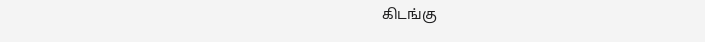கிடங்கு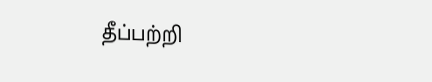தீப்பற்றி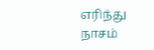எரிந்து நாசம்